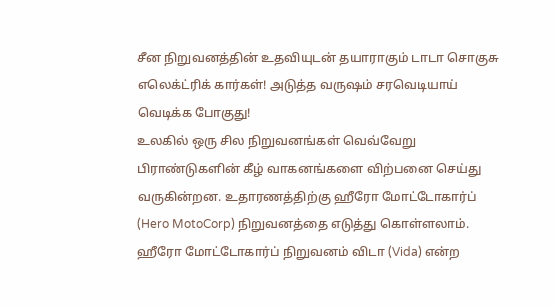சீன நிறுவனத்தின் உதவியுடன் தயாராகும் டாடா சொகுசு எலெக்ட்ரிக் கார்கள்! அடுத்த வருஷம் சரவெடியாய் வெடிக்க போகுது!
உலகில் ஒரு சில நிறுவனங்கள் வெவ்வேறு பிராண்டுகளின் கீழ் வாகனங்களை விற்பனை செய்து வருகின்றன. உதாரணத்திற்கு ஹீரோ மோட்டோகார்ப் (Hero MotoCorp) நிறுவனத்தை எடுத்து கொள்ளலாம். ஹீரோ மோட்டோகார்ப் நிறுவனம் விடா (Vida) என்ற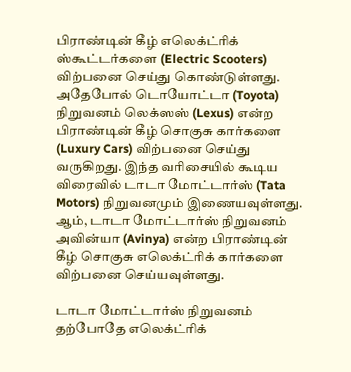பிராண்டின் கீழ் எலெக்ட்ரிக் ஸ்கூட்டர்களை (Electric Scooters) விற்பனை செய்து கொண்டுள்ளது.
அதேபோல் டொயோட்டா (Toyota) நிறுவனம் லெக்ஸஸ் (Lexus) என்ற பிராண்டின் கீழ் சொகுசு கார்களை (Luxury Cars) விற்பனை செய்து வருகிறது. இந்த வரிசையில் கூடிய விரைவில் டாடா மோட்டார்ஸ் (Tata Motors) நிறுவனமும் இணையவுள்ளது. ஆம், டாடா மோட்டார்ஸ் நிறுவனம் அவின்யா (Avinya) என்ற பிராண்டின் கீழ் சொகுசு எலெக்ட்ரிக் கார்களை விற்பனை செய்யவுள்ளது.

டாடா மோட்டார்ஸ் நிறுவனம் தற்போதே எலெக்ட்ரிக்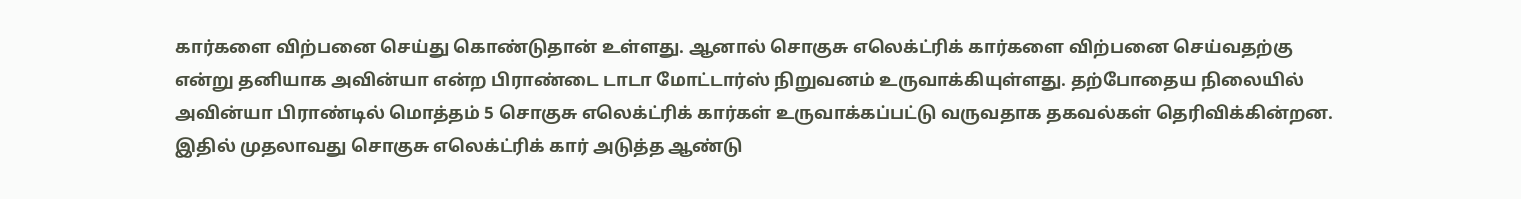கார்களை விற்பனை செய்து கொண்டுதான் உள்ளது. ஆனால் சொகுசு எலெக்ட்ரிக் கார்களை விற்பனை செய்வதற்கு என்று தனியாக அவின்யா என்ற பிராண்டை டாடா மோட்டார்ஸ் நிறுவனம் உருவாக்கியுள்ளது. தற்போதைய நிலையில் அவின்யா பிராண்டில் மொத்தம் 5 சொகுசு எலெக்ட்ரிக் கார்கள் உருவாக்கப்பட்டு வருவதாக தகவல்கள் தெரிவிக்கின்றன.
இதில் முதலாவது சொகுசு எலெக்ட்ரிக் கார் அடுத்த ஆண்டு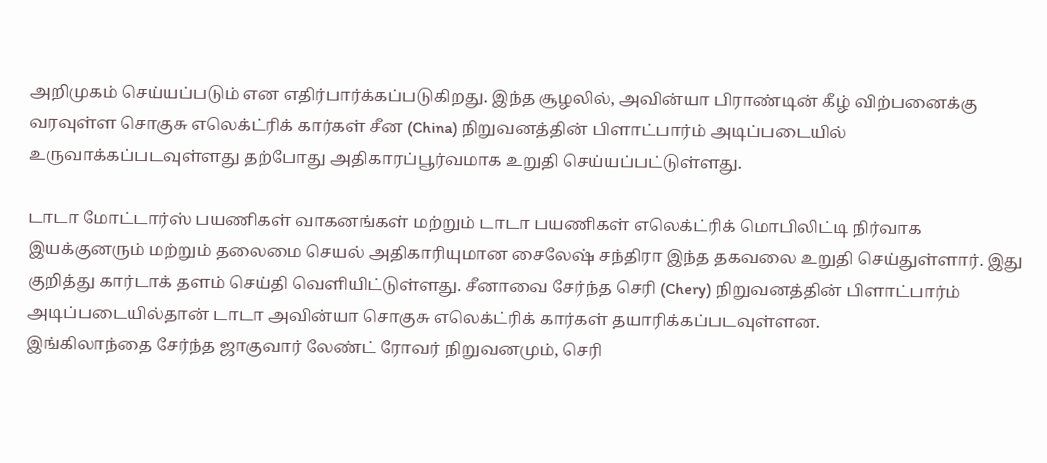அறிமுகம் செய்யப்படும் என எதிர்பார்க்கப்படுகிறது. இந்த சூழலில், அவின்யா பிராண்டின் கீழ் விற்பனைக்கு வரவுள்ள சொகுசு எலெக்ட்ரிக் கார்கள் சீன (China) நிறுவனத்தின் பிளாட்பார்ம் அடிப்படையில் உருவாக்கப்படவுள்ளது தற்போது அதிகாரப்பூர்வமாக உறுதி செய்யப்பட்டுள்ளது.

டாடா மோட்டார்ஸ் பயணிகள் வாகனங்கள் மற்றும் டாடா பயணிகள் எலெக்ட்ரிக் மொபிலிட்டி நிர்வாக இயக்குனரும் மற்றும் தலைமை செயல் அதிகாரியுமான சைலேஷ் சந்திரா இந்த தகவலை உறுதி செய்துள்ளார். இது குறித்து கார்டாக் தளம் செய்தி வெளியிட்டுள்ளது. சீனாவை சேர்ந்த செரி (Chery) நிறுவனத்தின் பிளாட்பார்ம் அடிப்படையில்தான் டாடா அவின்யா சொகுசு எலெக்ட்ரிக் கார்கள் தயாரிக்கப்படவுள்ளன.
இங்கிலாந்தை சேர்ந்த ஜாகுவார் லேண்ட் ரோவர் நிறுவனமும், செரி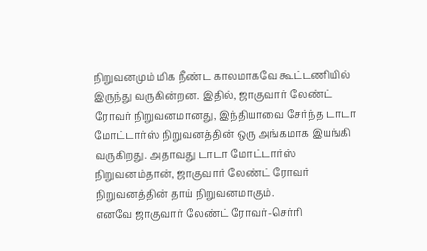நிறுவனமும் மிக நீண்ட காலமாகவே கூட்டணியில் இருந்து வருகின்றன. இதில், ஜாகுவார் லேண்ட் ரோவர் நிறுவனமானது, இந்தியாவை சேர்ந்த டாடா மோட்டார்ஸ் நிறுவனத்தின் ஒரு அங்கமாக இயங்கி வருகிறது. அதாவது டாடா மோட்டார்ஸ் நிறுவனம்தான், ஜாகுவார் லேண்ட் ரோவர் நிறுவனத்தின் தாய் நிறுவனமாகும்.
எனவே ஜாகுவார் லேண்ட் ரோவர்-செர்ரி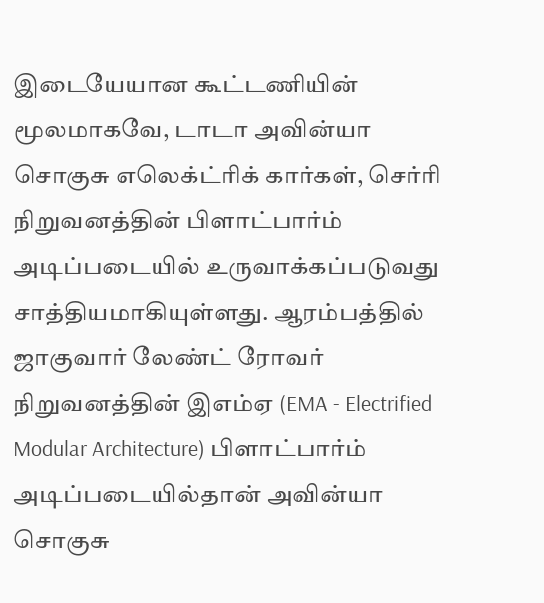இடையேயான கூட்டணியின் மூலமாகவே, டாடா அவின்யா சொகுசு எலெக்ட்ரிக் கார்கள், செர்ரி நிறுவனத்தின் பிளாட்பார்ம் அடிப்படையில் உருவாக்கப்படுவது சாத்தியமாகியுள்ளது. ஆரம்பத்தில் ஜாகுவார் லேண்ட் ரோவர் நிறுவனத்தின் இஎம்ஏ (EMA - Electrified Modular Architecture) பிளாட்பார்ம் அடிப்படையில்தான் அவின்யா சொகுசு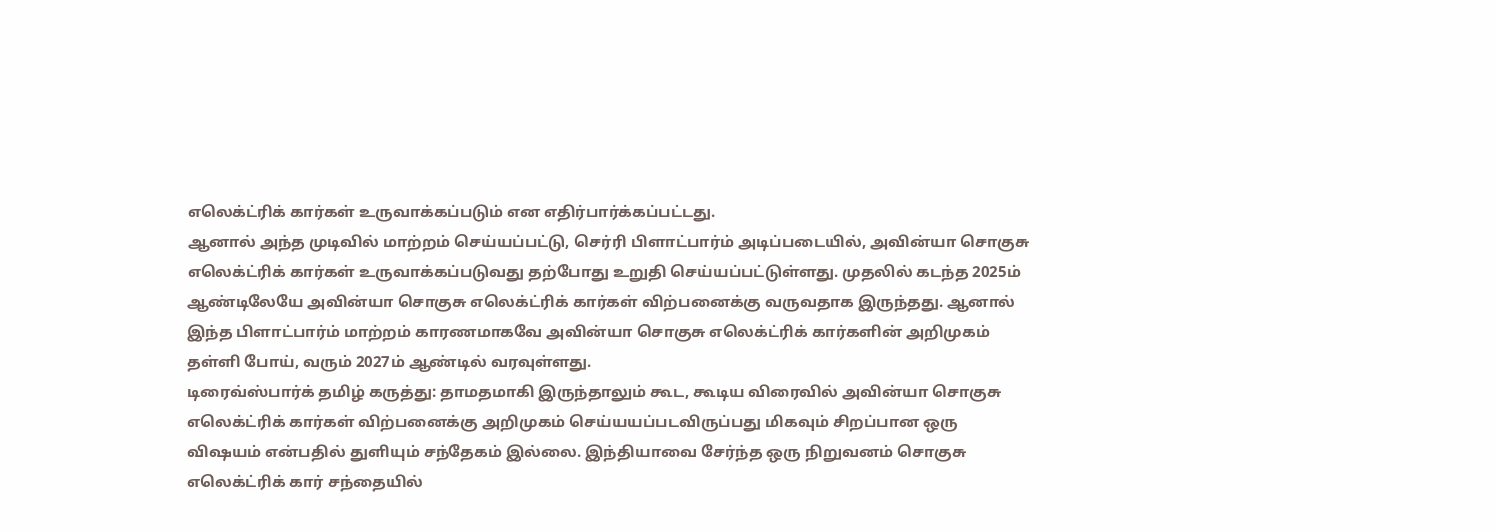எலெக்ட்ரிக் கார்கள் உருவாக்கப்படும் என எதிர்பார்க்கப்பட்டது.
ஆனால் அந்த முடிவில் மாற்றம் செய்யப்பட்டு, செர்ரி பிளாட்பார்ம் அடிப்படையில், அவின்யா சொகுசு எலெக்ட்ரிக் கார்கள் உருவாக்கப்படுவது தற்போது உறுதி செய்யப்பட்டுள்ளது. முதலில் கடந்த 2025ம் ஆண்டிலேயே அவின்யா சொகுசு எலெக்ட்ரிக் கார்கள் விற்பனைக்கு வருவதாக இருந்தது. ஆனால் இந்த பிளாட்பார்ம் மாற்றம் காரணமாகவே அவின்யா சொகுசு எலெக்ட்ரிக் கார்களின் அறிமுகம் தள்ளி போய், வரும் 2027ம் ஆண்டில் வரவுள்ளது.
டிரைவ்ஸ்பார்க் தமிழ் கருத்து: தாமதமாகி இருந்தாலும் கூட, கூடிய விரைவில் அவின்யா சொகுசு எலெக்ட்ரிக் கார்கள் விற்பனைக்கு அறிமுகம் செய்யயப்படவிருப்பது மிகவும் சிறப்பான ஒரு விஷயம் என்பதில் துளியும் சந்தேகம் இல்லை. இந்தியாவை சேர்ந்த ஒரு நிறுவனம் சொகுசு எலெக்ட்ரிக் கார் சந்தையில்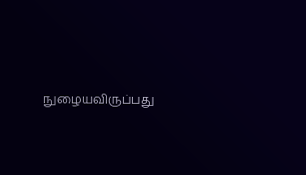நுழையவிருப்பது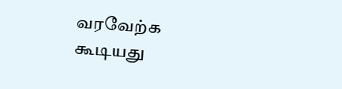வரவேற்க கூடியது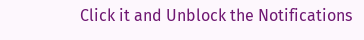Click it and Unblock the Notifications